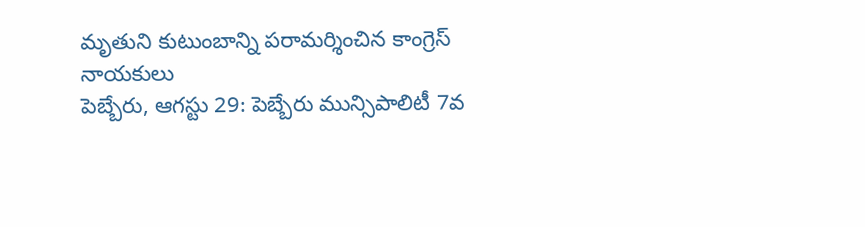మృతుని కుటుంబాన్ని పరామర్శించిన కాంగ్రెస్ నాయకులు
పెబ్బేరు, ఆగస్టు 29: పెబ్బేరు మున్సిపాలిటీ 7వ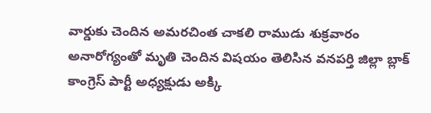వార్డుకు చెందిన అమరచింత చాకలి రాముడు శుక్రవారం అనారోగ్యంతో మృతి చెందిన విషయం తెలిసిన వనపర్తి జిల్లా బ్లాక్ కాంగ్రెస్ పార్టీ అధ్యక్షుడు అక్కి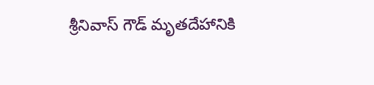శ్రీనివాస్ గౌడ్ మృతదేహానికి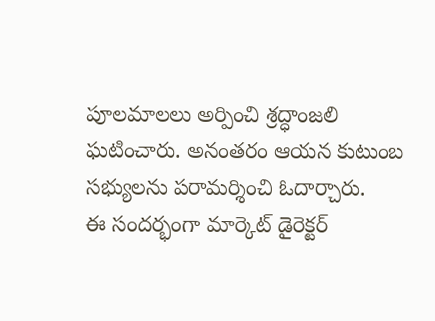పూలమాలలు అర్పించి శ్రద్ధాంజలి ఘటించారు. అనంతరం ఆయన కుటుంబ సభ్యులను పరామర్శించి ఓదార్చారు.
ఈ సందర్భంగా మార్కెట్ డైరెక్టర్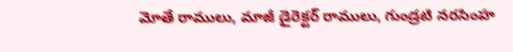మోతే రాములు, మాజీ డైరెక్టర్ రాములు, గుండ్రటి నరసింహ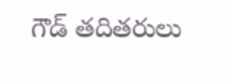గౌడ్ తదితరులు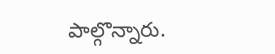పాల్గొన్నారు.